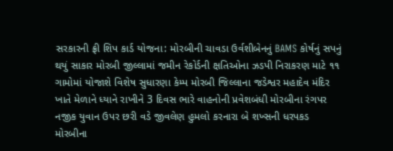સરકારની ફ્રી શિપ કાર્ડ યોજના: મોરબીની ચાવડા ઉર્વશીબેનનું BAMS કોર્ષનું સપનું થયું સાકાર મોરબી જીલ્લામાં જમીન રેકોર્ડની ક્ષતિઓના ઝડપી નિરાકરણ માટે ૧૧ ગામોમાં યોજાશે વિશેષ સુધારણા કેમ્પ મોરબી જિલ્લાના જડેશ્વર મહાદેવ મંદિર ખાતે મેળાને ધ્યાને રાખીને 3 દિવસ ભારે વાહનોની પ્રવેશબંધી મોરબીના રંગપર નજીક યુવાન ઉપર છરી વડે જીવલેણ હુમલો કરનારા બે શખ્સની ધરપકડ મોરબીના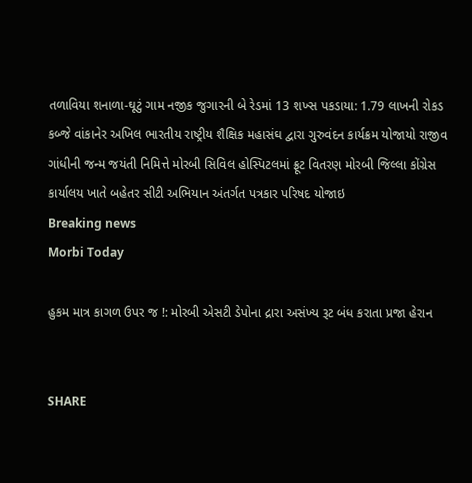તળાવિયા શનાળા-ઘૂટું ગામ નજીક જુગારની બે રેડમાં 13 શખ્સ પકડાયા: 1.79 લાખની રોકડ કબ્જે વાંકાનેર અખિલ ભારતીય રાષ્ટ્રીય શૈક્ષિક મહાસંઘ દ્વારા ગુરુવંદન કાર્યક્રમ યોજાયો રાજીવ ગાંધીની જન્મ જયંતી નિમિત્તે મોરબી સિવિલ હોસ્પિટલમાં ફ્રૂટ વિતરણ મોરબી જિલ્લા કોંગ્રેસ કાર્યાલય ખાતે બહેતર સીટી અભિયાન અંતર્ગત પત્રકાર પરિષદ યોજાઇ
Breaking news
Morbi Today

હુકમ માત્ર કાગળ ઉપર જ !: મોરબી એસટી ડેપોના દ્રારા અસંખ્ય રૂટ બંધ કરાતા પ્રજા હેરાન


SHARE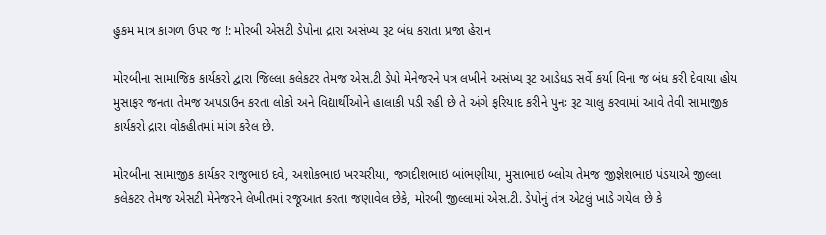હુકમ માત્ર કાગળ ઉપર જ !: મોરબી એસટી ડેપોના દ્રારા અસંખ્ય રૂટ બંધ કરાતા પ્રજા હેરાન

મોરબીના સામાજિક કાર્યકરો દ્વારા જિલ્લા કલેકટર તેમજ એસ.ટી ડેપો મેનેજરને પત્ર લખીને અસંખ્ય રૂટ આડેધડ સર્વે કર્યા વિના જ બંધ કરી દેવાયા હોય મુસાફર જનતા તેમજ અપડાઉન કરતા લોકો અને વિદ્યાર્થીઓને હાલાકી પડી રહી છે તે અંગે ફરિયાદ કરીને પુનઃ રૂટ ચાલુ કરવામાં આવે તેવી સામાજીક કાર્યકરો દ્રારા વોકહીતમાં માંગ કરેલ છે.

મોરબીના સામાજીક કાર્યકર રાજુભાઇ દવે, અશોકભાઇ ખરચરીયા, જગદીશભાઇ બાંભણીયા, મુસાભાઇ બ્લોચ તેમજ જીજ્ઞેશભાઇ પંડયાએ જીલ્લા કલેકટર તેમજ એસટી મેનેજરને લેખીતમાં રજૂઆત કરતા જણાવેલ છેકે, મોરબી જીલ્લામાં એસ.ટી. ડેપોનું તંત્ર એટલું ખાડે ગયેલ છે કે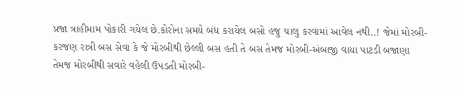પ્રજા ત્રાહીમામ પોકારી ગયેલ છે.કોરોના સમયે બંધ કરાયેલ બસો હજુ ચાલુ કરવામાં આવેલ નથી..! જેમાં મોરબી-કરજણ રાત્રી બસ સેવા કે જે મોરબીથી છેલ્લી બસ હતી તે બસ તેમજ મોરબી-અંબાજી વાયા પાટડી બજાણા તેમજ મોરબીથી સવારે વહેલી ઉપડતી મોરબી-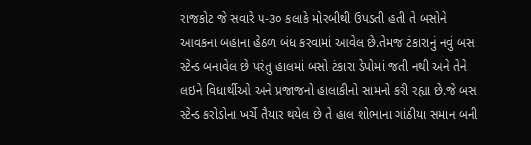રાજકોટ જે સવારે ૫-૩૦ કલાકે મોરબીથી ઉપડતી હતી તે બસોને આવકના બહાના હેઠળ બંધ કરવામાં આવેલ છે.તેમજ ટંકારાનું નવું બસ સ્ટેન્ડ બનાવેલ છે પરંતુ હાલમાં બસો ટંકારા ડેપોમાં જતી નથી અને તેને લઇને વિધાર્થીઓ અને પ્રજાજનો હાલાકીનો સામનો કરી રહ્યા છે.જે બસ સ્ટેન્ડ કરોડોના ખર્ચે તૈયાર થયેલ છે તે હાલ શોભાના ગાંઠીયા સમાન બની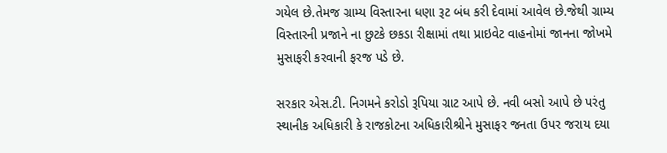ગયેલ છે.તેમજ ગ્રામ્ય વિસ્તારના ધણા રૂટ બંધ કરી દેવામાં આવેલ છે.જેથી ગ્રામ્ય વિસ્તારની પ્રજાને ના છુટકે છકડા રીક્ષામાં તથા પ્રાઇવેટ વાહનોમાં જાનના જોખમે મુસાફરી કરવાની ફરજ પડે છે.

સરકાર એસ.ટી. નિગમને કરોડો રૂપિયા ગ્રાટ આપે છે. નવી બસો આપે છે પરંતુ સ્થાનીક અધિકારી કે રાજકોટના અધિકારીશ્રીને મુસાફર જનતા ઉપર જરાય દયા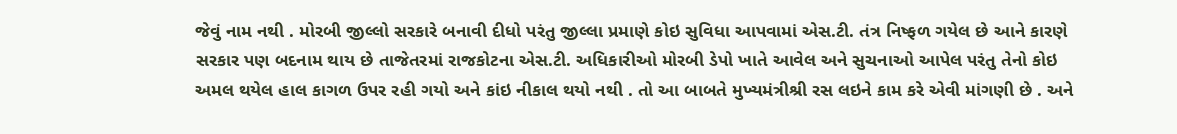જેવું નામ નથી . મોરબી જીલ્લો સરકારે બનાવી દીધો પરંતુ જીલ્લા પ્રમાણે કોઇ સુવિધા આપવામાં એસ.ટી. તંત્ર નિષ્ફળ ગયેલ છે આને કારણે સરકાર પણ બદનામ થાય છે તાજેતરમાં રાજકોટના એસ.ટી. અધિકારીઓ મોરબી ડેપો ખાતે આવેલ અને સુચનાઓ આપેલ પરંતુ તેનો કોઇ અમલ થયેલ હાલ કાગળ ઉપર રહી ગયો અને કાંઇ નીકાલ થયો નથી . તો આ બાબતે મુખ્યમંત્રીશ્રી રસ લઇને કામ કરે એવી માંગણી છે . અને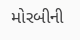મોરબીની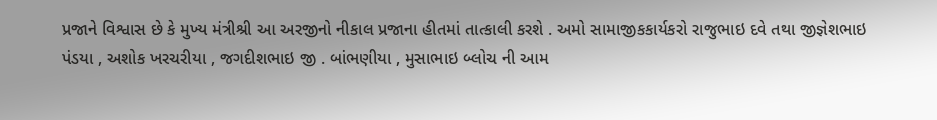પ્રજાને વિશ્વાસ છે કે મુખ્ય મંત્રીશ્રી આ અરજીનો નીકાલ પ્રજાના હીતમાં તાત્કાલી કરશે . અમો સામાજીકકાર્યકરો રાજુભાઇ દવે તથા જીજ્ઞેશભાઇ પંડયા , અશોક ખરચરીયા , જગદીશભાઇ જી . બાંભણીયા , મુસાભાઇ બ્લોચ ની આમ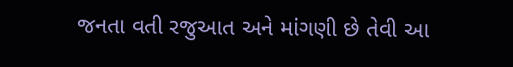જનતા વતી રજુઆત અને માંગણી છે તેવી આ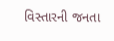વિસ્તારની જનતા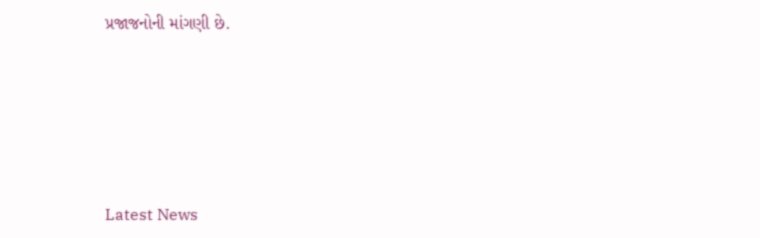પ્રજાજનોની માંગણી છે.






Latest News